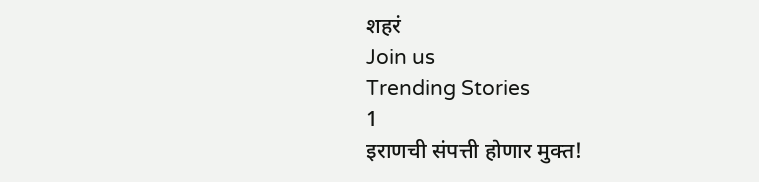शहरं
Join us
Trending Stories
1
इराणची संपत्ती होणार मुक्त!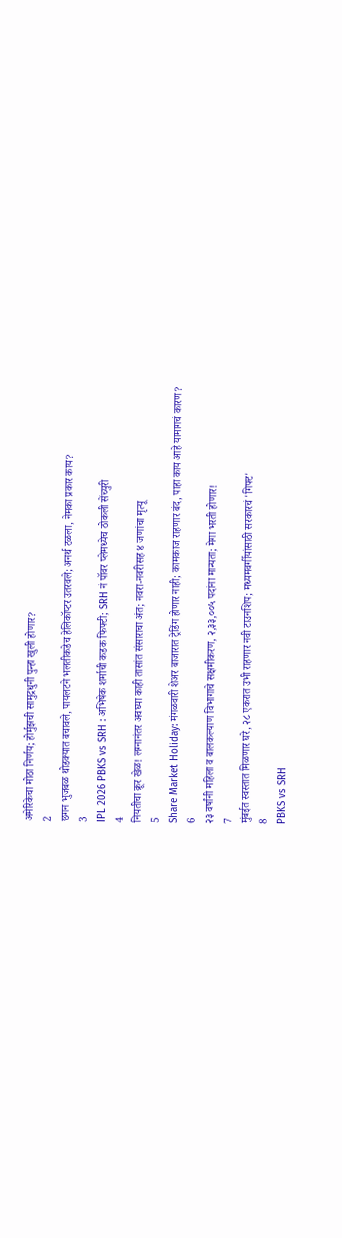अमेरिकेचा मोठा निर्णय; होर्मुझची सामुद्रधुनी पुन्हा खुली होणार?
2
छगन भुजबळ थोडक्यात बचावले, पायलटने भलतीकडेच हेलिकॉप्टर उतरवले; अनर्थ टळला, नेमका प्रकार काय?
3
IPL 2026 PBKS vs SRH : अभिषेक शर्माची कडक फिफ्टी; SRH नं पॉवर प्लेमध्येच ठोकली सेंच्युरी
4
नियतीचा क्रूर खेळ! लग्नानंतर अवघ्या काही तासांत संसाराचा अंत; नवरा-नवरीसह ४ जणांचा मृत्यू
5
Share Market Holiday: मंगळवारी शेअर बाजारात ट्रेडिंग होणार नाही; कामकाज राहणार बंद, पाहा काय आहे यामागचं कारण?
6
२३ वर्षांनी महिला व बालकल्याण विभागाचे सक्षमीकरण, २,३३,००५ पदांना मान्यता; मेगा भरती होणार!
7
मुंबईत स्वस्तात मिळणार घरे, २८ एकरात उभी राहणार नवी टाउनशिप; मध्यमवर्गीयांसाठी सरकारचं 'गिफ्ट'
8
PBKS vs SRH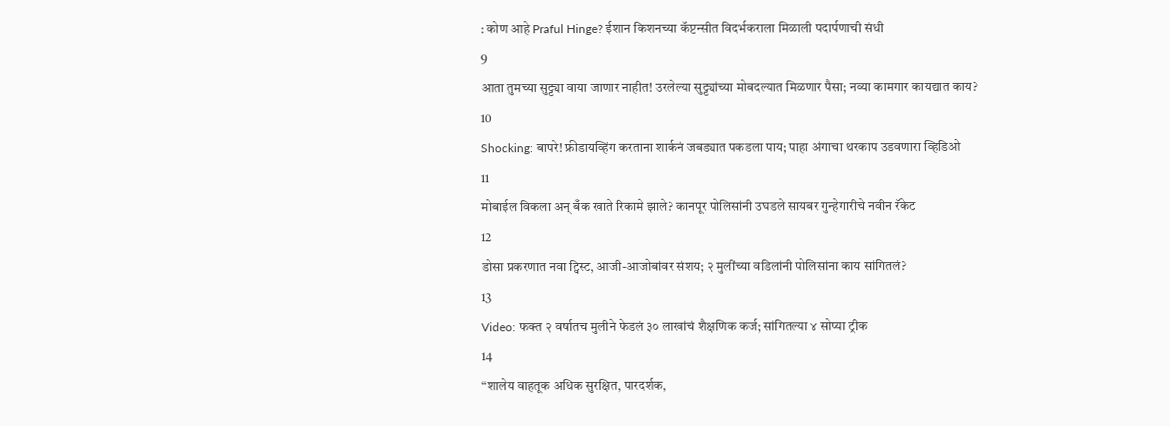: कोण आहे Praful Hinge? ईशान किशनच्या कॅप्टन्सीत विदर्भकराला मिळाली पदार्पणाची संधी
9
आता तुमच्या सुट्ट्या वाया जाणार नाहीत! उरलेल्या सुट्ट्यांच्या मोबदल्यात मिळणार पैसा; नव्या कामगार कायद्यात काय?
10
Shocking: बापरे! फ्रीडायव्हिंग करताना शार्कनं जबड्यात पकडला पाय; पाहा अंगाचा थरकाप उडवणारा व्हिडिओ
11
मोबाईल विकला अन् बँक खाते रिकामे झाले? कानपूर पोलिसांनी उघडले सायबर गुन्हेगारीचे नवीन रॅकेट
12
डोसा प्रकरणात नवा ट्विस्ट, आजी-आजोबांवर संशय; २ मुलींच्या वडिलांनी पोलिसांना काय सांगितलं?
13
Video: फक्त २ वर्षातच मुलीने फेडलं ३० लाखांचं शैक्षणिक कर्ज; सांगितल्या ४ सोप्या ट्रीक
14
“शालेय वाहतूक अधिक सुरक्षित, पारदर्शक,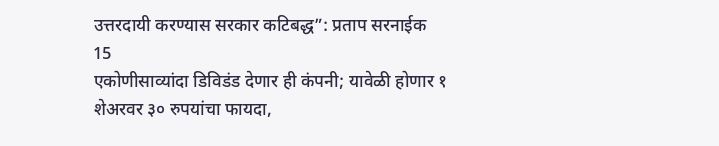उत्तरदायी करण्यास सरकार कटिबद्ध”: प्रताप सरनाईक
15
एकोणीसाव्यांदा डिविडंड देणार ही कंपनी; यावेळी होणार १ शेअरवर ३० रुपयांचा फायदा,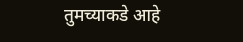तुमच्याकडे आहे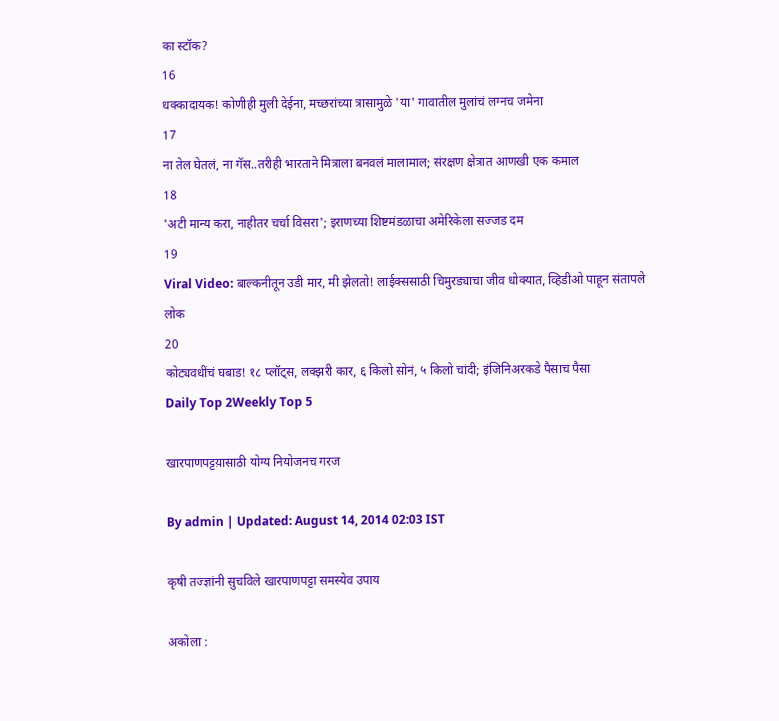का स्टॉक?
16
धक्कादायक! कोणीही मुली देईना, मच्छरांच्या त्रासामुळे 'या' गावातील मुलांचं लग्नच जमेना
17
ना तेल घेतलं, ना गॅस..तरीही भारताने मित्राला बनवलं मालामाल; संरक्षण क्षेत्रात आणखी एक कमाल
18
'अटी मान्य करा, नाहीतर चर्चा विसरा'; इराणच्या शिष्टमंडळाचा अमेरिकेला सज्जड दम
19
Viral Video: बाल्कनीतून उडी मार, मी झेलतो! लाईक्ससाठी चिमुरड्याचा जीव धोक्यात, व्हिडीओ पाहून संतापले लोक
20
कोट्यवधींचं घबाड! १८ प्लॉट्स, लक्झरी कार, ६ किलो सोनं, ५ किलो चांदी; इंजिनिअरकडे पैसाच पैसा
Daily Top 2Weekly Top 5

खारपाणपट्टय़ासाठी योग्य नियोजनच गरज

By admin | Updated: August 14, 2014 02:03 IST

कृषी तज्ज्ञांनी सुचविले खारपाणपट्टा समस्येव उपाय

अकोला :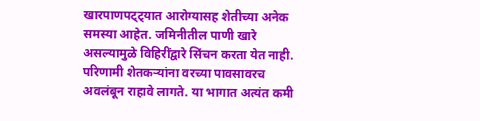खारपाणपट्ट्यात आरोग्यासह शेतीच्या अनेक समस्या आहेत. जमिनीतील पाणी खारे असल्यामुळे विहिरींद्वारे सिंचन करता येत नाही. परिणामी शेतकर्‍यांना वरच्या पावसावरच अवलंबून राहावे लागते. या भागात अत्यंत कमी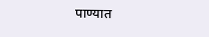पाण्यात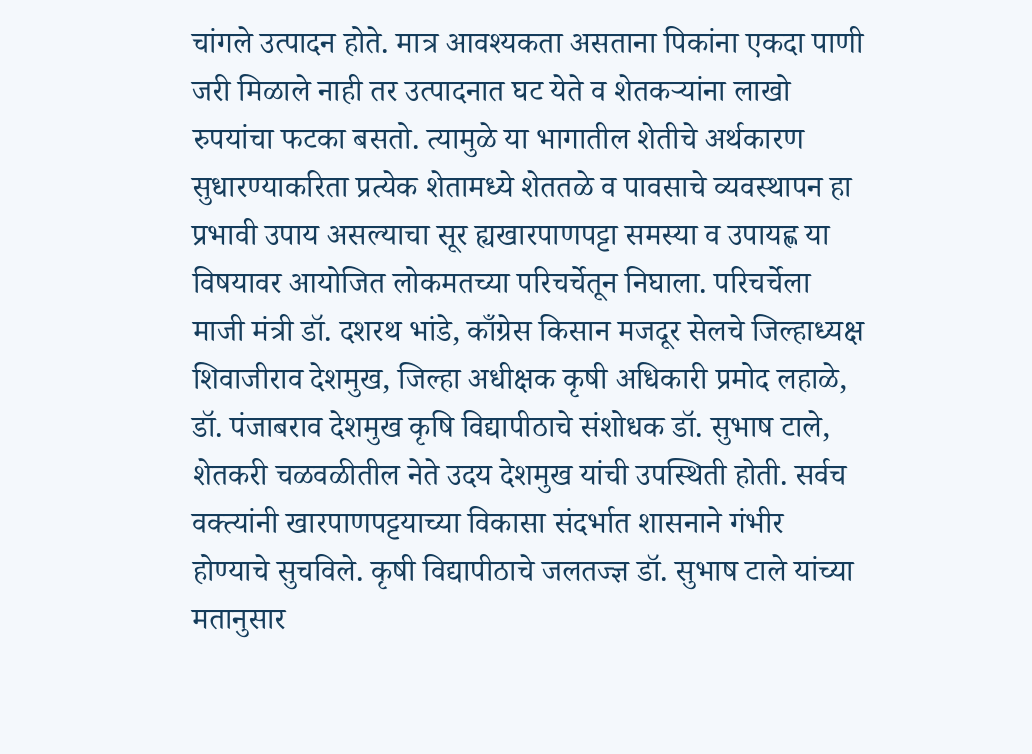चांगले उत्पादन होते. मात्र आवश्यकता असताना पिकांना एकदा पाणी जरी मिळाले नाही तर उत्पादनात घट येते व शेतकर्‍यांना लाखो रुपयांचा फटका बसतो. त्यामुळे या भागातील शेतीचे अर्थकारण सुधारण्याकरिता प्रत्येक शेतामध्ये शेततळे व पावसाचे व्यवस्थापन हा प्रभावी उपाय असल्याचा सूर ह्यखारपाणपट्टा समस्या व उपायह्ण या विषयावर आयोजित लोकमतच्या परिचर्चेतून निघाला. परिचर्चेला माजी मंत्री डॉ. दशरथ भांडे, काँग्रेस किसान मजदूर सेलचे जिल्हाध्यक्ष शिवाजीराव देशमुख, जिल्हा अधीक्षक कृषी अधिकारी प्रमोद लहाळे, डॉ. पंजाबराव देशमुख कृषि विद्यापीठाचे संशोधक डॉ. सुभाष टाले, शेतकरी चळवळीतील नेते उदय देशमुख यांची उपस्थिती होती. सर्वच वक्त्यांनी खारपाणपट्टयाच्या विकासा संदर्भात शासनाने गंभीर होण्याचे सुचविले. कृषी विद्यापीठाचे जलतज्ज्ञ डॉ. सुभाष टाले यांच्या मतानुसार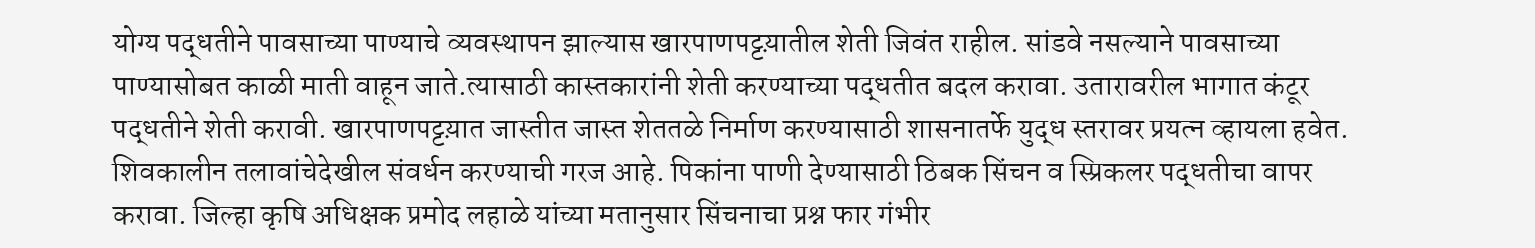योग्य पद्धतीने पावसाच्या पाण्याचे व्यवस्थापन झाल्यास खारपाणपट्टय़ातील शेती जिवंत राहील. सांडवे नसल्याने पावसाच्या पाण्यासोबत काळी माती वाहून जाते.त्यासाठी कास्तकारांनी शेती करण्याच्या पद्धतीत बदल करावा. उतारावरील भागात कंटूर पद्धतीने शेती करावी. खारपाणपट्टय़ात जास्तीत जास्त शेततळे निर्माण करण्यासाठी शासनातर्फे युद्ध स्तरावर प्रयत्न व्हायला हवेत. शिवकालीन तलावांचेदेखील संवर्धन करण्याची गरज आहे. पिकांना पाणी देण्यासाठी ठिबक सिंचन व स्प्रिकलर पद्धतीचा वापर करावा. जिल्हा कृषि अधिक्षक प्रमोद लहाळे यांच्या मतानुसार सिंचनाचा प्रश्न फार गंभीर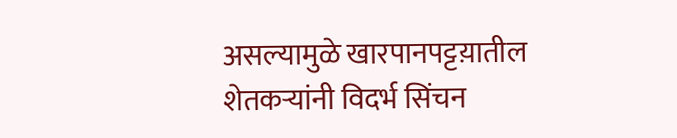असल्यामुळे खारपानपट्टय़ातील शेतकर्‍यांनी विदर्भ सिंचन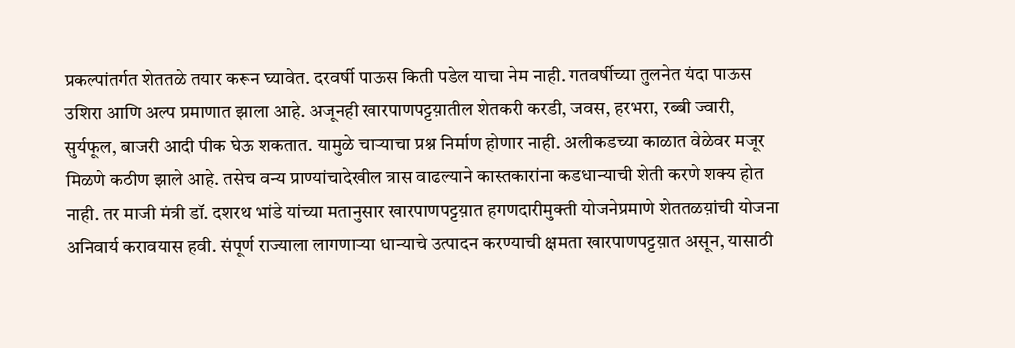प्रकल्पांतर्गत शेततळे तयार करून घ्यावेत. दरवर्षी पाऊस किती पडेल याचा नेम नाही. गतवर्षीच्या तुलनेत यंदा पाऊस उशिरा आणि अल्प प्रमाणात झाला आहे. अजूनही खारपाणपट्टय़ातील शेतकरी करडी, जवस, हरभरा, रब्बी ज्वारी, सुर्यफूल, बाजरी आदी पीक घेऊ शकतात. यामुळे चार्‍याचा प्रश्न निर्माण होणार नाही. अलीकडच्या काळात वेळेवर मजूर मिळणे कठीण झाले आहे. तसेच वन्य प्राण्यांचादेखील त्रास वाढल्याने कास्तकारांना कडधान्याची शेती करणे शक्य होत नाही. तर माजी मंत्री डॉ. दशरथ भांडे यांच्या मतानुसार खारपाणपट्टय़ात हगणदारीमुक्ती योजनेप्रमाणे शेततळय़ांची योजना अनिवार्य करावयास हवी. संपूर्ण राज्याला लागणार्‍या धान्याचे उत्पादन करण्याची क्षमता खारपाणपट्टय़ात असून, यासाठी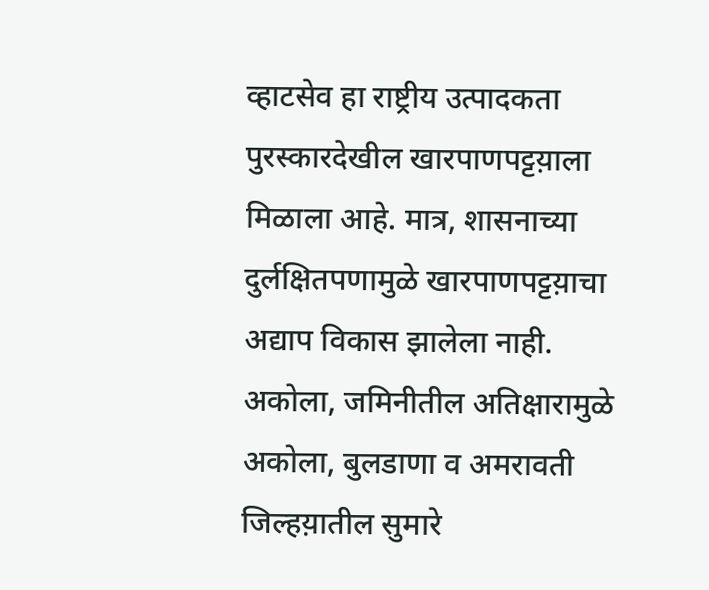व्हाटसेव हा राष्ट्रीय उत्पादकता पुरस्कारदेखील खारपाणपट्टय़ाला मिळाला आहे. मात्र, शासनाच्या दुर्लक्षितपणामुळे खारपाणपट्टय़ाचा अद्याप विकास झालेला नाही. अकोला, जमिनीतील अतिक्षारामुळे अकोला, बुलडाणा व अमरावती जिल्हय़ातील सुमारे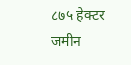८७५ हेक्टर जमीन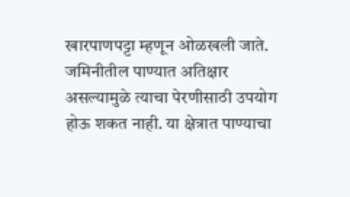खारपाणपट्टा म्हणून ओळखली जाते. जमिनीतील पाण्यात अतिक्षार असल्यामुळे त्याचा पेरणीसाठी उपयोग होऊ शकत नाही. या क्षेत्रात पाण्याचा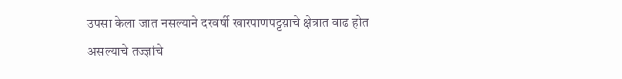उपसा केला जात नसल्याने दरवर्षी खारपाणपट्टय़ाचे क्षेत्रात वाढ होत असल्याचे तज्ज्ञांचे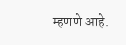म्हणणे आहे.